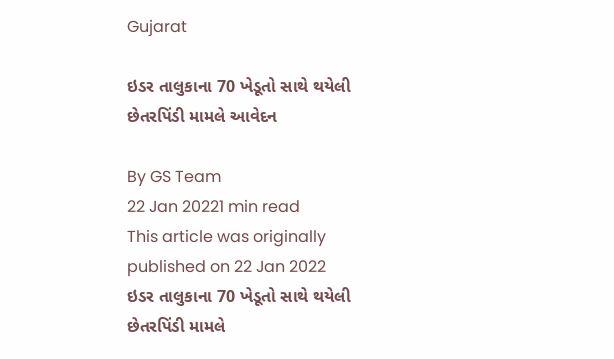Gujarat

ઇડર તાલુકાના 70 ખેડૂતો સાથે થયેલી છેતરપિંડી મામલે આવેદન

By GS Team
22 Jan 20221 min read
This article was originally published on 22 Jan 2022
ઇડર તાલુકાના 70 ખેડૂતો સાથે થયેલી છેતરપિંડી મામલે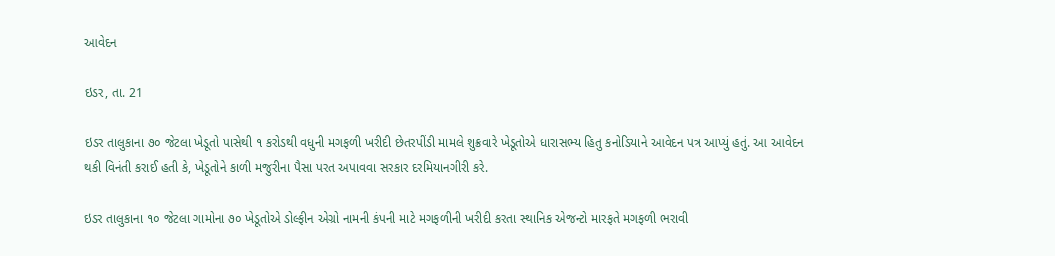આવેદન

ઇડર, તા. 21

ઇડર તાલુકાના ૭૦ જેટલા ખેડૂતો પાસેથી ૧ કરોડથી વધુની મગફળી ખરીદી છેતરપીંડી મામલે શુક્રવારે ખેડૂતોએ ધારાસભ્ય હિતુ કનોડિયાને આવેદન પત્ર આપ્યું હતું. આ આવેદન થકી વિનંતી કરાઈ હતી કે, ખેડૂતોને કાળી મજુરીના પૈસા પરત અપાવવા સરકાર દરમિયાનગીરી કરે.

ઇડર તાલુકાના ૧૦ જેટલા ગામોના ૭૦ ખેડૂતોએ ડોલ્ફીન એગ્રો નામની કંપની માટે મગફળીની ખરીદી કરતા સ્થાનિક એજન્ટો મારફતે મગફળી ભરાવી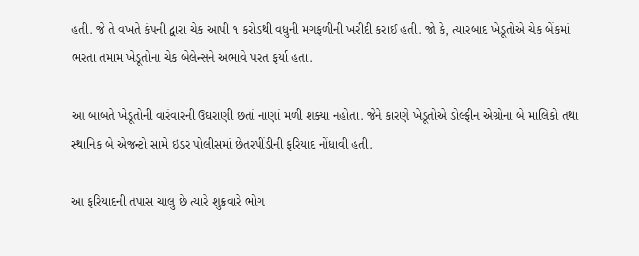હતી. જે તે વખતે કંપની દ્વારા ચેક આપી ૧ કરોડથી વધુની મગફળીની ખરીદી કરાઈ હતી. જો કે, ત્યારબાદ ખેડૂતોએ ચેક બેંકમાં ભરતા તમામ ખેડૂતોના ચેક બેલેન્સને અભાવે પરત ફર્યા હતા.

આ બાબતે ખેડૂતોની વારંવારની ઉઘરાણી છતાં નાણાં મળી શક્યા નહોતા. જેને કારણે ખેડૂતોએ ડોલ્ફીન એગ્રોના બે માલિકો તથા સ્થાનિક બે એજન્ટો સામે ઇડર પોલીસમાં છેતરપીંડીની ફરિયાદ નોંધાવી હતી.

આ ફરિયાદની તપાસ ચાલુ છે ત્યારે શુક્રવારે ભોગ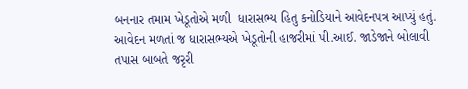બનનાર તમામ ખેડૂતોએ મળી  ધારાસભ્ય હિતુ કનોડિયાને આવેદનપત્ર આપ્યું હતું. આવેદન મળતાં જ ધારાસભ્યએ ખેડૂતોની હાજરીમાં પી.આઈ. જાડેજાને બોલાવી તપાસ બાબતે જરૃરી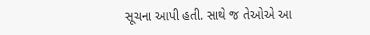સૂચના આપી હતી. સાથે જ તેઓએ આ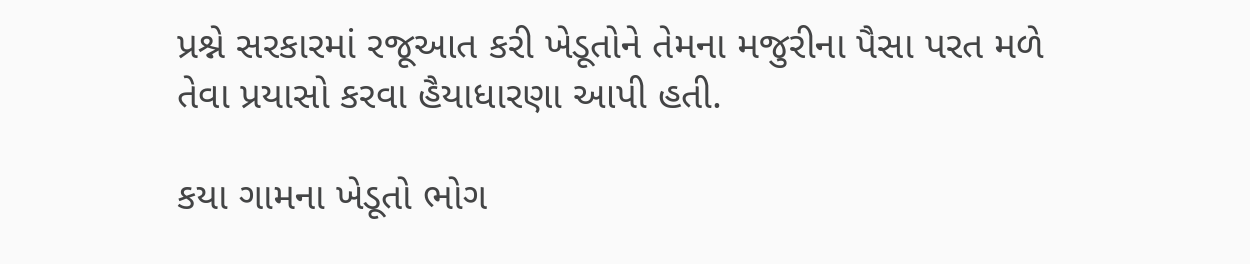પ્રશ્ને સરકારમાં રજૂઆત કરી ખેડૂતોને તેમના મજુરીના પૈસા પરત મળે તેવા પ્રયાસો કરવા હૈયાધારણા આપી હતી.

કયા ગામના ખેડૂતો ભોગ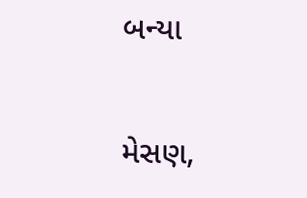બન્યા

મેસણ,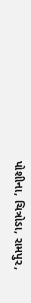પોશીના, ચિત્રોડા, રામપુર,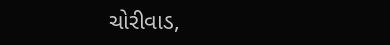ચોરીવાડ,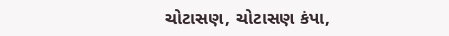ચોટાસણ, ચોટાસણ કંપા,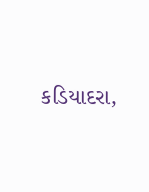કડિયાદરા,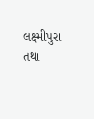લક્ષ્મીપુરા તથા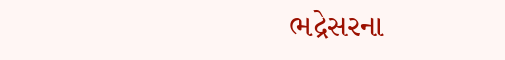ભદ્રેસરના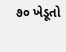૭૦ ખેડૂતો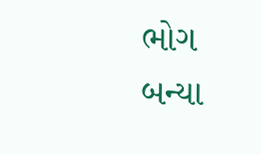ભોગ બન્યા